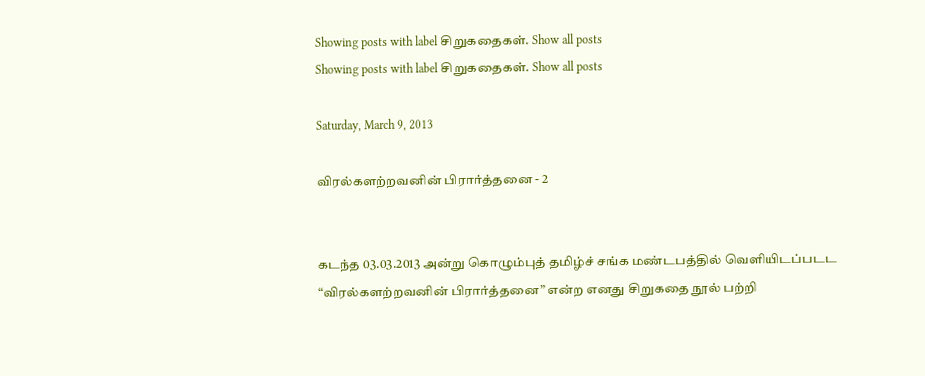Showing posts with label சிறுகதைகள். Show all posts
Showing posts with label சிறுகதைகள். Show all posts

Saturday, March 9, 2013

விரல்களற்றவனின் பிரார்த்தனை - 2


கடந்த 03.03.2013 அன்று கொழும்புத் தமிழ்ச் சங்க மண்டபத்தில் வெளியிடப்படட “விரல்களற்றவனின் பிரார்த்தனை” என்ற எனது சிறுகதை நூல் பற்றி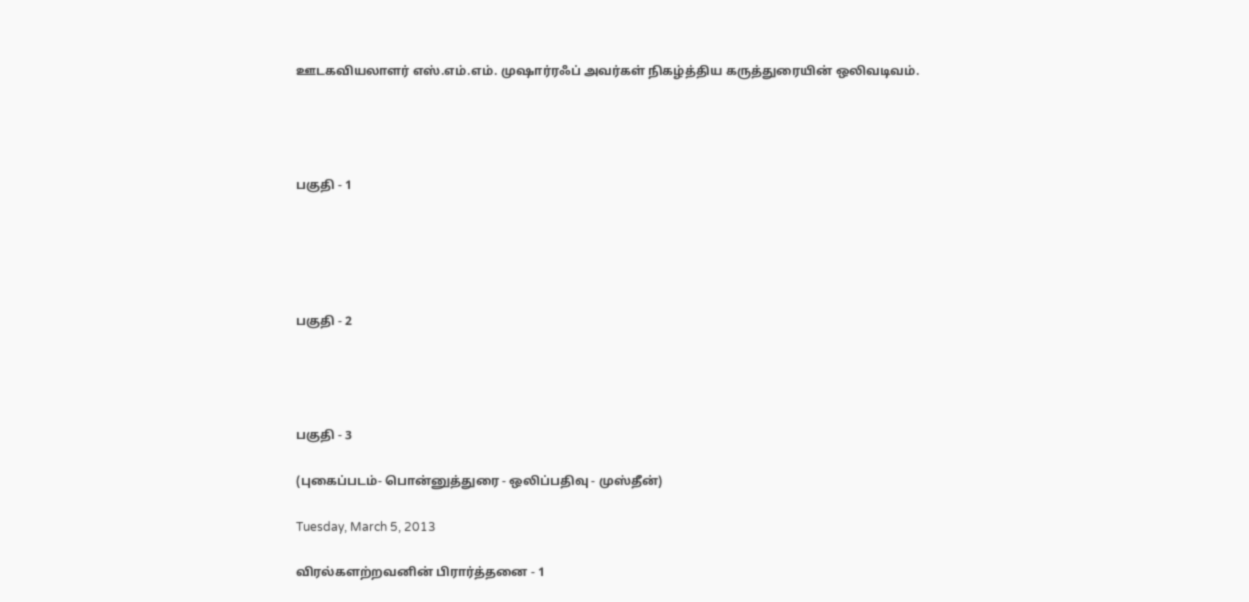ஊடகவியலாளர் எஸ்.எம்.எம். முஷார்ரஃப் அவர்கள் நிகழ்த்திய கருத்துரையின் ஒலிவடிவம்.




பகுதி - 1





பகுதி - 2




பகுதி - 3

(புகைப்படம்- பொன்னுத்துரை - ஒலிப்பதிவு - முஸ்தீன்)

Tuesday, March 5, 2013

விரல்களற்றவனின் பிரார்த்தனை - 1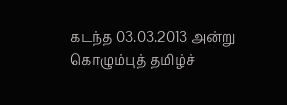கடந்த 03.03.2013 அன்று கொழும்புத் தமிழ்ச்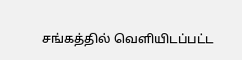சங்கத்தில் வெளியிடப்பட்ட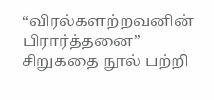“விரல்களற்றவனின் பிரார்த்தனை” சிறுகதை நூல் பற்றி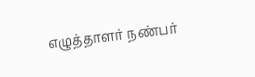எழுத்தாளர் நண்பர்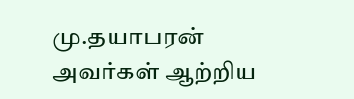மு.தயாபரன் அவர்கள் ஆற்றிய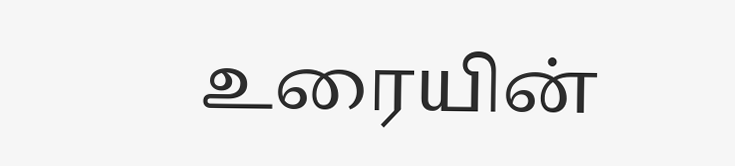உரையின்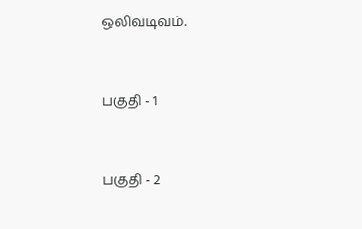ஒலிவடிவம்.



பகுதி - 1



பகுதி - 2